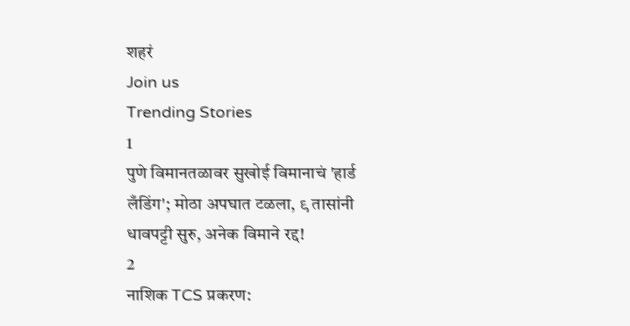शहरं
Join us
Trending Stories
1
पुणे विमानतळावर सुखोई विमानाचं 'हार्ड लँडिंग'; मोठा अपघात टळला, ९ तासांनी धावपट्टी सुरु, अनेक विमाने रद्द!
2
नाशिक TCS प्रकरण: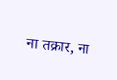ना तक्रार, ना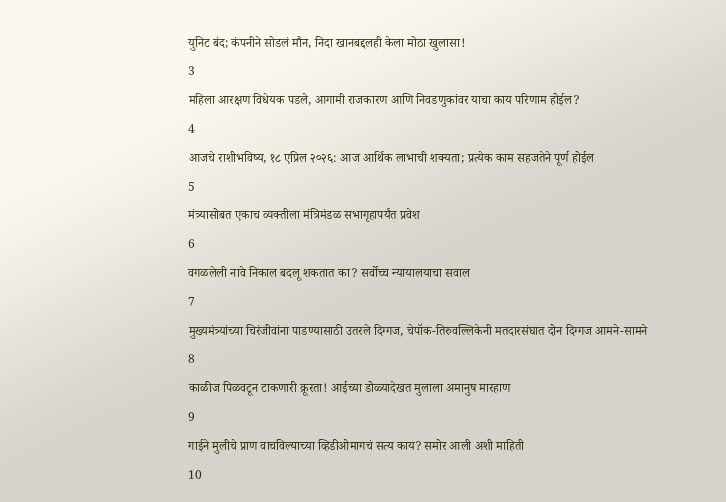युनिट बंद; कंपनीने सोडलं मौन, निदा खानबद्दलही केला मोठा खुलासा!
3
महिला आरक्षण विधेयक पडले, आगामी राजकारण आणि निवडणुकांवर याचा काय परिणाम होईल?
4
आजचे राशीभविष्य, १८ एप्रिल २०२६: आज आर्थिक लाभाची शक्यता; प्रत्येक काम सहजतेने पूर्ण होईल
5
मंत्र्यासोबत एकाच व्यक्तीला मंत्रिमंडळ सभागृहापर्यंत प्रवेश
6
वगळलेली नावे निकाल बदलू शकतात का? सर्वोच्च न्यायालयाचा सवाल
7
मुख्यमंत्र्यांच्या चिरंजीवांना पाडण्यासाठी उतरले दिग्गज, चेपॉक-तिरुवल्लिकेनी मतदारसंघात दोन दिग्गज आमने-सामने
8
काळीज पिळवटून टाकणारी क्रूरता! आईच्या डोळ्यादेखत मुलाला अमानुष मारहाण
9
गाईने मुलीचे प्राण वाचविल्याच्या व्हिडीओमागचं सत्य काय? समोर आली अशी माहिती
10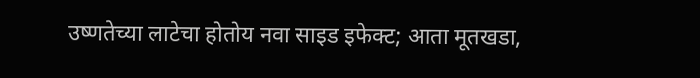उष्णतेच्या लाटेचा होतोय नवा साइड इफेक्ट; आता मूतखडा,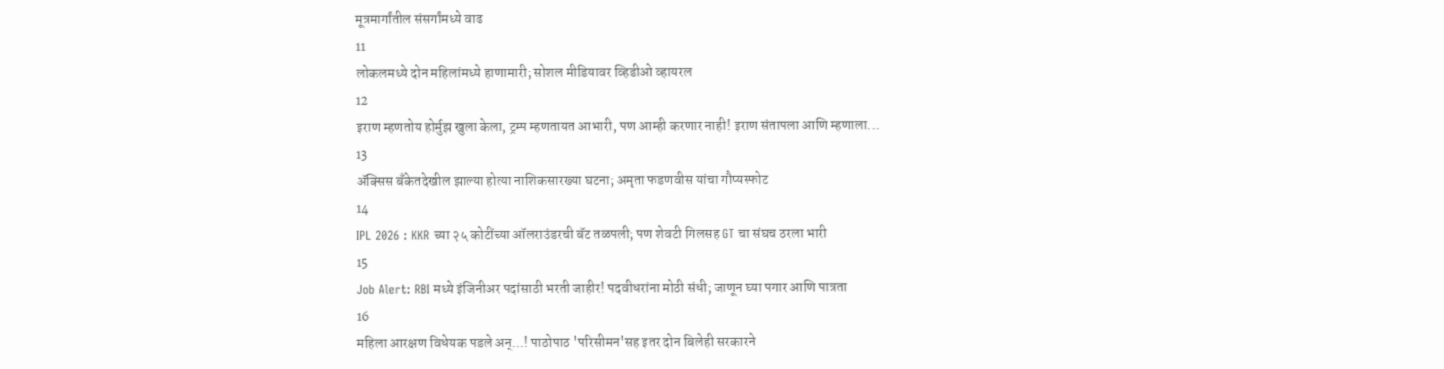मूत्रमार्गांतील संसर्गांमध्ये वाढ
11
लोकलमध्ये दोन महिलांमध्ये हाणामारी; सोशल मीडियावर व्हिडीओ व्हायरल
12
इराण म्हणतोय होर्मुझ खुला केला, ट्रम्प म्हणतायत आभारी, पण आम्ही करणार नाही! इराण संतापला आणि म्हणाला...
13
ॲक्सिस बँकेतदेखील झाल्या होत्या नाशिकसारख्या घटना; अमृता फडणवीस यांचा गौप्यस्फोट
14
IPL 2026 : KKR च्या २५ कोटींच्या ऑलराउंडरची बॅट तळपली; पण शेवटी गिलसह GT चा संघच ठरला भारी
15
Job Alert: RBI मध्ये इंजिनीअर पदांसाठी भरती जाहीर! पदवीधरांना मोठी संधी; जाणून घ्या पगार आणि पात्रता
16
महिला आरक्षण विधेयक पडले अन्...! पाठोपाठ 'परिसीमन'सह इतर दोन बिलेही सरकारने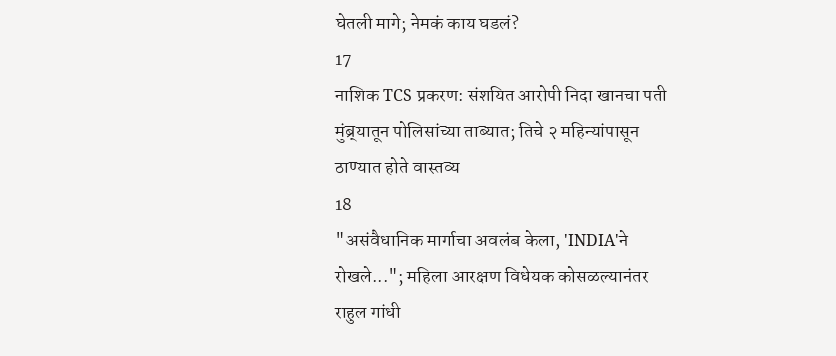घेतली मागे; नेमकं काय घडलं?
17
नाशिक TCS प्रकरण: संशयित आरोपी निदा खानचा पती मुंब्र्यातून पोलिसांच्या ताब्यात; तिचे २ महिन्यांपासून ठाण्यात होते वास्तव्य
18
"असंवैधानिक मार्गाचा अवलंब केला, 'INDIA'ने रोखले..."; महिला आरक्षण विधेयक कोसळल्यानंतर राहुल गांधी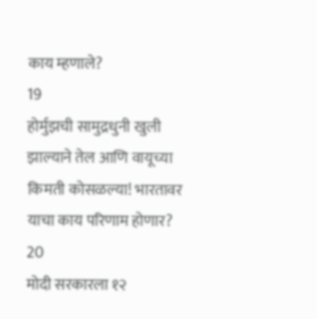काय म्हणाले?
19
होर्मुझची सामुद्रधुनी खुली झाल्याने तेल आणि वायूच्या किमती कोसळल्या! भारतावर याचा काय परिणाम होणार?
20
मोदी सरकारला १२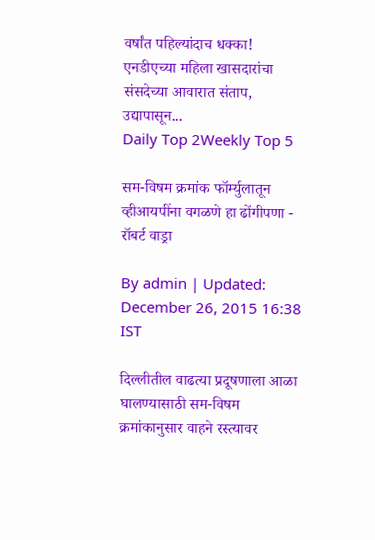वर्षांत पहिल्यांदाच धक्का! एनडीएच्या महिला खासदारांचा संसदेच्या आवारात संताप, उद्यापासून...
Daily Top 2Weekly Top 5

सम-विषम क्रमांक फॉर्म्युलातून व्हीआयपींना वगळणे हा ढोंगीपणा - रॉबर्ट वाड्रा

By admin | Updated: December 26, 2015 16:38 IST

दिल्लीतील वाढत्या प्रदूषणाला आळा घालण्यासाठी सम-विषम क्रमांकानुसार वाहने रस्त्यावर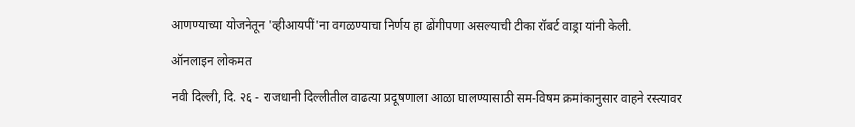आणण्याच्या योजनेतून 'व्हीआयपीं'ना वगळण्याचा निर्णय हा ढोंगीपणा असल्याची टीका रॉबर्ट वाड्रा यांनी केली.

ऑनलाइन लोकमत

नवी दिल्ली, दि. २६ - राजधानी दिल्लीतील वाढत्या प्रदूषणाला आळा घालण्यासाठी सम-विषम क्रमांकानुसार वाहने रस्त्यावर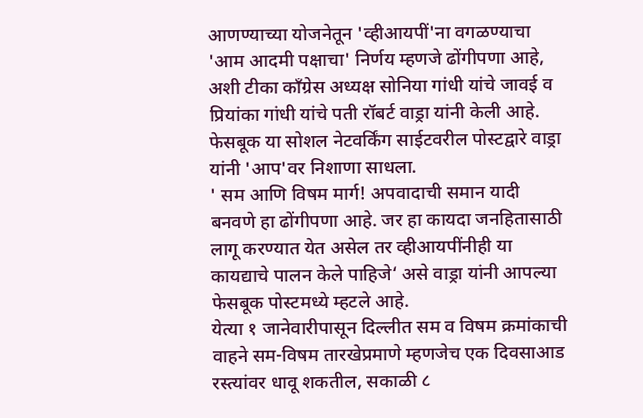आणण्याच्या योजनेतून 'व्हीआयपीं'ना वगळण्याचा  'आम आदमी पक्षाचा' निर्णय म्हणजे ढोंगीपणा आहे, अशी टीका काँग्रेस अध्यक्ष सोनिया गांधी यांचे जावई व प्रियांका गांधी यांचे पती रॉबर्ट वाड्रा यांनी केली आहे. फेसबूक या सोशल नेटवर्किंग साईटवरील पोस्टद्वारे वाड्रा यांनी 'आप'वर निशाणा साधला.
' सम आणि विषम मार्ग! अपवादाची समान यादी बनवणे हा ढोंगीपणा आहे. जर हा कायदा जनहितासाठी लागू करण्यात येत असेल तर व्हीआयपींनीही या कायद्याचे पालन केले पाहिजे‘ असे वाड्रा यांनी आपल्या फेसबूक पोस्टमध्ये म्हटले आहे.
येत्या १ जानेवारीपासून दिल्लीत सम व विषम क्रमांकाची वाहने सम-विषम तारखेप्रमाणे म्हणजेच एक दिवसाआड रस्त्यांवर धावू शकतील, सकाळी ८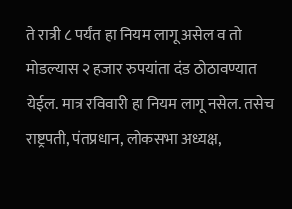ते रात्री ८ पर्यंत हा नियम लागू असेल व तो मोडल्यास २ हजार रुपयांता दंड ठोठावण्यात येईल. मात्र रविवारी हा नियम लागू नसेल. तसेच राष्ट्रपती, पंतप्रधान, लोकसभा अध्यक्ष,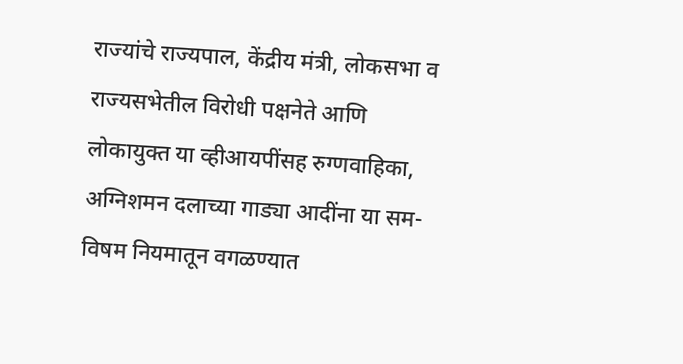राज्यांचे राज्यपाल, केंद्रीय मंत्री, लोकसभा व राज्यसभेतील विरोधी पक्षनेते आणि लोकायुक्त या व्हीआयपींसह रुग्णवाहिका, अग्निशमन दलाच्या गाड्या आदींना या सम-विषम नियमातून वगळण्यात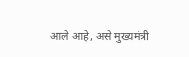आले आहे, असे मुख्यमंत्री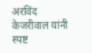अरविंद केजरीवाल यांनी स्पष्ट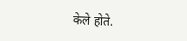केले होते.